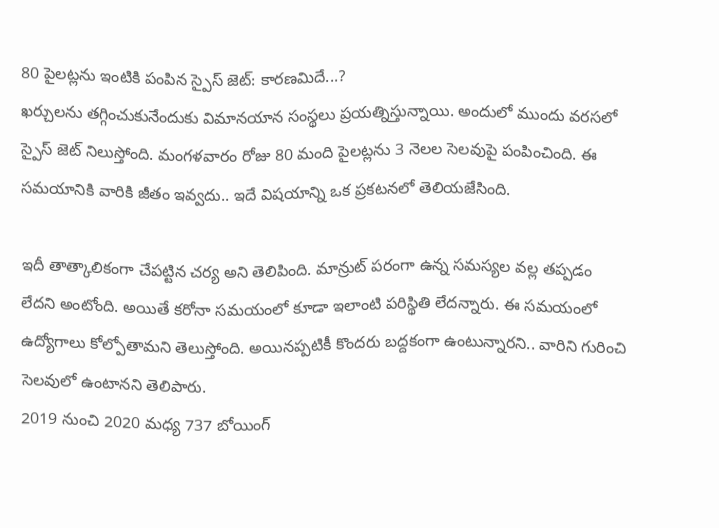80 పైలట్లను ఇంటికి పంపిన స్పైస్ జెట్: కారణమిదే...?
ఖర్చులను తగ్గించుకునేందుకు విమానయాన సంస్థలు ప్రయత్నిస్తున్నాయి. అందులో ముందు వరసలో స్పైస్ జెట్ నిలుస్తోంది. మంగళవారం రోజు 80 మంది పైలట్లను 3 నెలల సెలవుపై పంపించింది. ఈ సమయానికి వారికి జీతం ఇవ్వదు.. ఇదే విషయాన్ని ఒక ప్రకటనలో తెలియజేసింది.

ఇదీ తాత్కాలికంగా చేపట్టిన చర్య అని తెలిపింది. మాన్రుట్ పరంగా ఉన్న సమస్యల వల్ల తప్పడం లేదని అంటోంది. అయితే కరోనా సమయంలో కూడా ఇలాంటి పరిస్థితి లేదన్నారు. ఈ సమయంలో ఉద్యోగాలు కోల్పోతామని తెలుస్తోంది. అయినప్పటికీ కొందరు బద్దకంగా ఉంటున్నారని.. వారిని గురించి సెలవులో ఉంటానని తెలిపారు.
2019 నుంచి 2020 మధ్య 737 బోయింగ్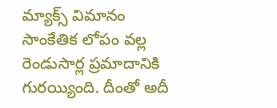మ్యాక్స్ విమానం సాంకేతిక లోపం వల్ల రెండుసార్ల ప్రమాదానికి గురయ్యింది. దీంతో అదీ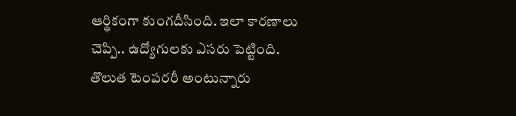ఆర్థికంగా కుంగదీసింది. ఇలా కారణాలు చెప్పి.. ఉద్యోగులకు ఎసరు పెట్టింది. తొలుత టెంపరరీ అంటున్నారు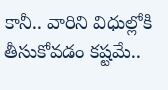కానీ.. వారిని విధుల్లోకి తీసుకోవడం కష్టమే..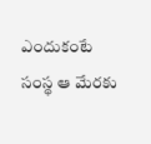ఎందుకంటే సంస్థ ఆ మేరకు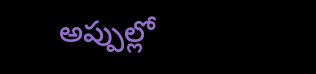అప్పుల్లో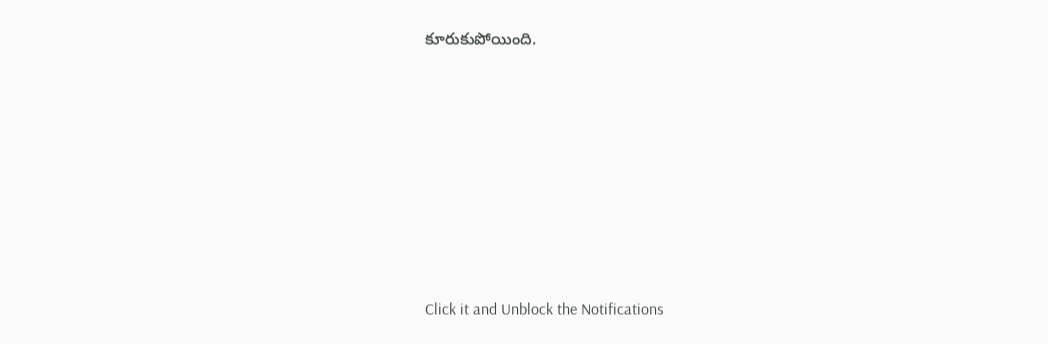కూరుకుపోయింది.












Click it and Unblock the Notifications